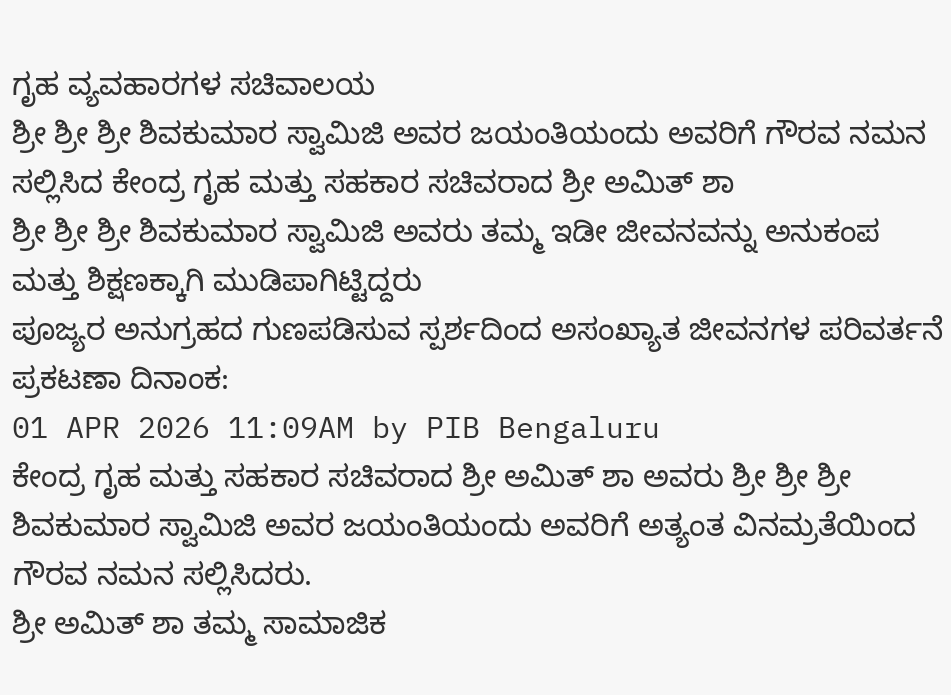ಗೃಹ ವ್ಯವಹಾರಗಳ ಸಚಿವಾಲಯ
ಶ್ರೀ ಶ್ರೀ ಶ್ರೀ ಶಿವಕುಮಾರ ಸ್ವಾಮಿಜಿ ಅವರ ಜಯಂತಿಯಂದು ಅವರಿಗೆ ಗೌರವ ನಮನ ಸಲ್ಲಿಸಿದ ಕೇಂದ್ರ ಗೃಹ ಮತ್ತು ಸಹಕಾರ ಸಚಿವರಾದ ಶ್ರೀ ಅಮಿತ್ ಶಾ
ಶ್ರೀ ಶ್ರೀ ಶ್ರೀ ಶಿವಕುಮಾರ ಸ್ವಾಮಿಜಿ ಅವರು ತಮ್ಮ ಇಡೀ ಜೀವನವನ್ನು ಅನುಕಂಪ ಮತ್ತು ಶಿಕ್ಷಣಕ್ಕಾಗಿ ಮುಡಿಪಾಗಿಟ್ಟಿದ್ದರು
ಪೂಜ್ಯರ ಅನುಗ್ರಹದ ಗುಣಪಡಿಸುವ ಸ್ಪರ್ಶದಿಂದ ಅಸಂಖ್ಯಾತ ಜೀವನಗಳ ಪರಿವರ್ತನೆ
ಪ್ರಕಟಣಾ ದಿನಾಂಕ:
01 APR 2026 11:09AM by PIB Bengaluru
ಕೇಂದ್ರ ಗೃಹ ಮತ್ತು ಸಹಕಾರ ಸಚಿವರಾದ ಶ್ರೀ ಅಮಿತ್ ಶಾ ಅವರು ಶ್ರೀ ಶ್ರೀ ಶ್ರೀ ಶಿವಕುಮಾರ ಸ್ವಾಮಿಜಿ ಅವರ ಜಯಂತಿಯಂದು ಅವರಿಗೆ ಅತ್ಯಂತ ವಿನಮ್ರತೆಯಿಂದ ಗೌರವ ನಮನ ಸಲ್ಲಿಸಿದರು.
ಶ್ರೀ ಅಮಿತ್ ಶಾ ತಮ್ಮ ಸಾಮಾಜಿಕ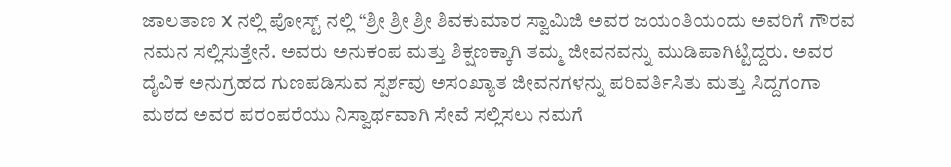ಜಾಲತಾಣ X ನಲ್ಲಿ ಪೋಸ್ಟ್ ನಲ್ಲಿ “ಶ್ರೀ ಶ್ರೀ ಶ್ರೀ ಶಿವಕುಮಾರ ಸ್ವಾಮಿಜಿ ಅವರ ಜಯಂತಿಯಂದು ಅವರಿಗೆ ಗೌರವ ನಮನ ಸಲ್ಲಿಸುತ್ತೇನೆ. ಅವರು ಅನುಕಂಪ ಮತ್ತು ಶಿಕ್ಷಣಕ್ಕಾಗಿ ತಮ್ಮ ಜೀವನವನ್ನು ಮುಡಿಪಾಗಿಟ್ಟಿದ್ದರು. ಅವರ ದೈವಿಕ ಅನುಗ್ರಹದ ಗುಣಪಡಿಸುವ ಸ್ಪರ್ಶವು ಅಸಂಖ್ಯಾತ ಜೀವನಗಳನ್ನು ಪರಿವರ್ತಿಸಿತು ಮತ್ತು ಸಿದ್ದಗಂಗಾ ಮಠದ ಅವರ ಪರಂಪರೆಯು ನಿಸ್ವಾರ್ಥವಾಗಿ ಸೇವೆ ಸಲ್ಲಿಸಲು ನಮಗೆ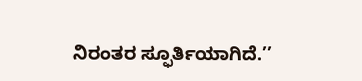ನಿರಂತರ ಸ್ಫೂರ್ತಿಯಾಗಿದೆ.’’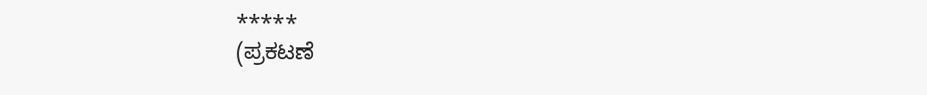*****
(ಪ್ರಕಟಣೆ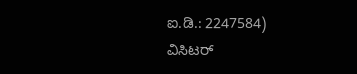ಐ.ಡಿ.: 2247584)
ವಿಸಿಟರ್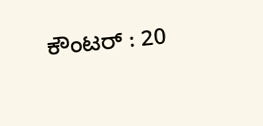ಕೌಂಟರ್ : 20